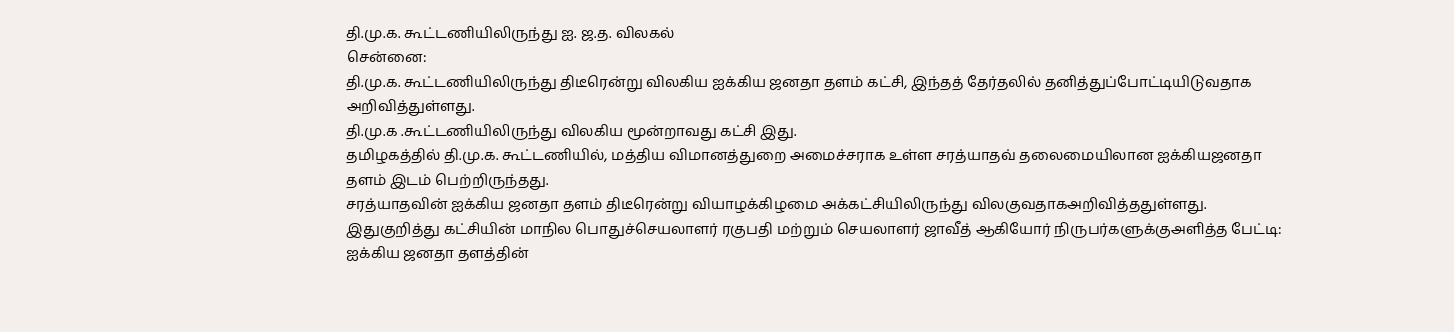தி.மு.க. கூட்டணியிலிருந்து ஐ. ஜ.த. விலகல்
சென்னை:
தி.மு.க. கூட்டணியிலிருந்து திடீரென்று விலகிய ஐக்கிய ஜனதா தளம் கட்சி, இந்தத் தேர்தலில் தனித்துப்போட்டியிடுவதாக அறிவித்துள்ளது.
தி.மு.க .கூட்டணியிலிருந்து விலகிய மூன்றாவது கட்சி இது.
தமிழகத்தில் தி.மு.க. கூட்டணியில், மத்திய விமானத்துறை அமைச்சராக உள்ள சரத்யாதவ் தலைமையிலான ஐக்கியஜனதா தளம் இடம் பெற்றிருந்தது.
சரத்யாதவின் ஐக்கிய ஜனதா தளம் திடீரென்று வியாழக்கிழமை அக்கட்சியிலிருந்து விலகுவதாகஅறிவித்ததுள்ளது.
இதுகுறித்து கட்சியின் மாநில பொதுச்செயலாளர் ரகுபதி மற்றும் செயலாளர் ஜாவீத் ஆகியோர் நிருபர்களுக்குஅளித்த பேட்டி:
ஐக்கிய ஜனதா தளத்தின்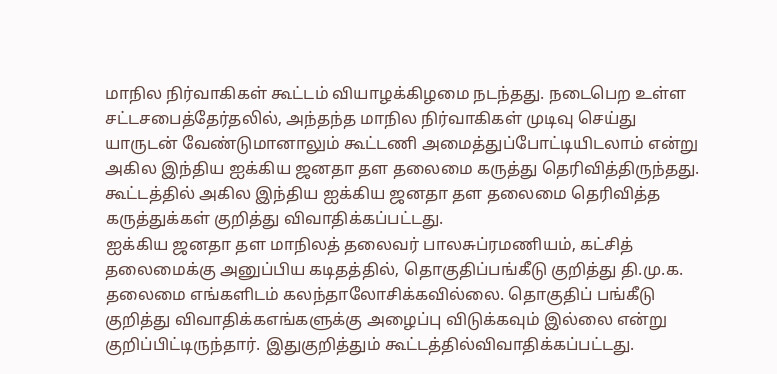மாநில நிர்வாகிகள் கூட்டம் வியாழக்கிழமை நடந்தது. நடைபெற உள்ள சட்டசபைத்தேர்தலில், அந்தந்த மாநில நிர்வாகிகள் முடிவு செய்து யாருடன் வேண்டுமானாலும் கூட்டணி அமைத்துப்போட்டியிடலாம் என்று அகில இந்திய ஐக்கிய ஜனதா தள தலைமை கருத்து தெரிவித்திருந்தது.
கூட்டத்தில் அகில இந்திய ஐக்கிய ஜனதா தள தலைமை தெரிவித்த கருத்துக்கள் குறித்து விவாதிக்கப்பட்டது.
ஐக்கிய ஜனதா தள மாநிலத் தலைவர் பாலசுப்ரமணியம், கட்சித் தலைமைக்கு அனுப்பிய கடிதத்தில், தொகுதிப்பங்கீடு குறித்து தி.மு.க. தலைமை எங்களிடம் கலந்தாலோசிக்கவில்லை. தொகுதிப் பங்கீடு குறித்து விவாதிக்கஎங்களுக்கு அழைப்பு விடுக்கவும் இல்லை என்று குறிப்பிட்டிருந்தார். இதுகுறித்தும் கூட்டத்தில்விவாதிக்கப்பட்டது.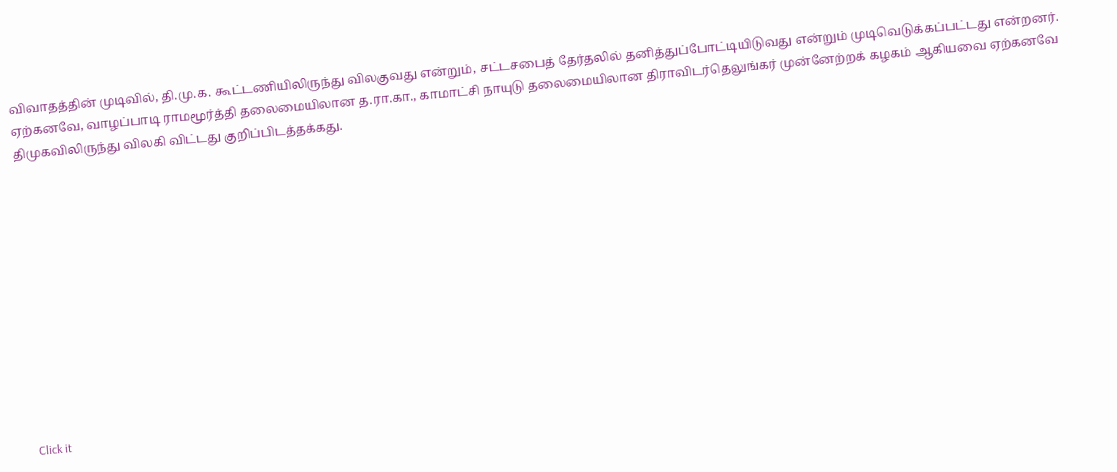விவாதத்தின் முடிவில், தி.மு.க. கூட்டணியிலிருந்து விலகுவது என்றும், சட்டசபைத் தேர்தலில் தனித்துப்போட்டியிடுவது என்றும் முடிவெடுக்கப்பட்டது என்றனர்.
ஏற்கனவே, வாழப்பாடி ராமமூர்த்தி தலைமையிலான த.ரா.கா., காமாட்சி நாயுடு தலைமையிலான திராவிடர்தெலுங்கர் முன்னேற்றக் கழகம் ஆகியவை ஏற்கனவே திமுகவிலிருந்து விலகி விட்டது குறிப்பிடத்தக்கது.












Click it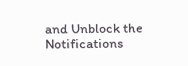and Unblock the Notifications